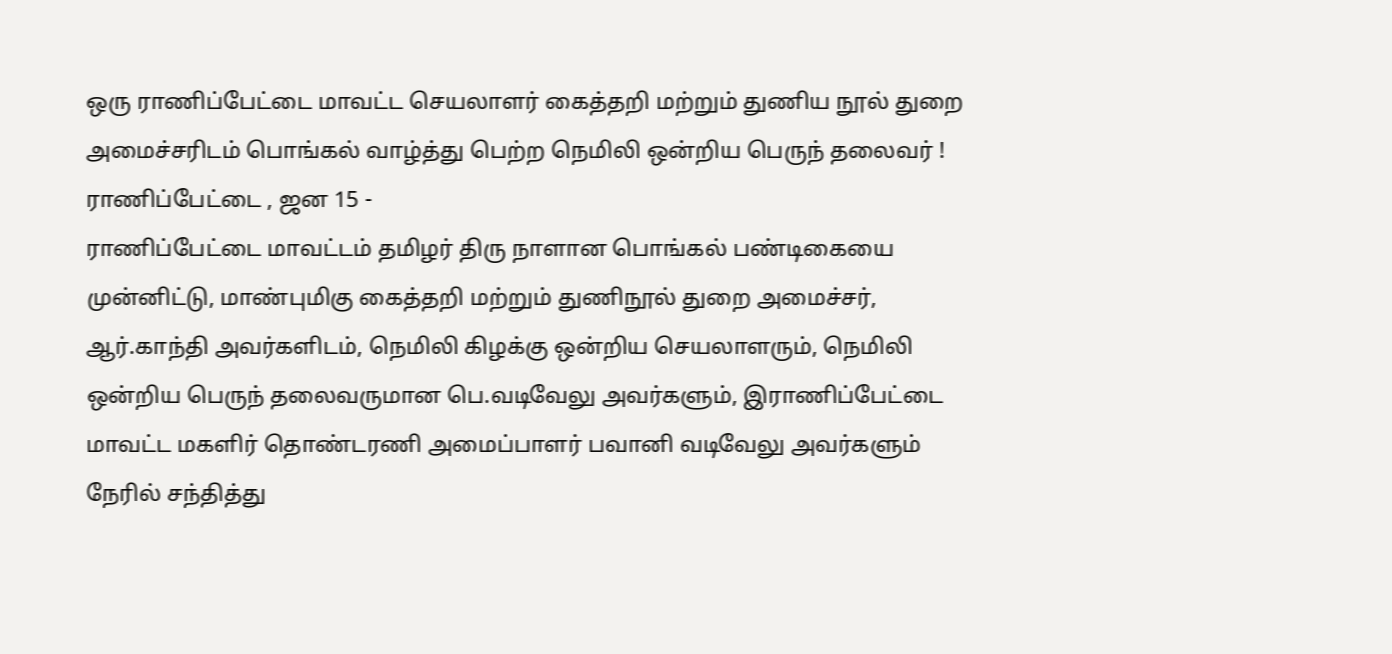ஒரு ராணிப்பேட்டை மாவட்ட செயலாளர் கைத்தறி மற்றும் துணிய நூல் துறை அமைச்சரிடம் பொங்கல் வாழ்த்து பெற்ற நெமிலி ஒன்றிய பெருந் தலைவர் !
ராணிப்பேட்டை , ஜன 15 -
ராணிப்பேட்டை மாவட்டம் தமிழர் திரு நாளான பொங்கல் பண்டிகையை முன்னிட்டு, மாண்புமிகு கைத்தறி மற்றும் துணிநூல் துறை அமைச்சர், ஆர்.காந்தி அவர்களிடம், நெமிலி கிழக்கு ஒன்றிய செயலாளரும், நெமிலி ஒன்றிய பெருந் தலைவருமான பெ.வடிவேலு அவர்களும், இராணிப்பேட்டை மாவட்ட மகளிர் தொண்டரணி அமைப்பாளர் பவானி வடிவேலு அவர்களும் நேரில் சந்தித்து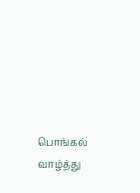பொங்கல் வாழ்த்து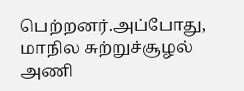பெற்றனர்.அப்போது, மாநில சுற்றுச்சூழல் அணி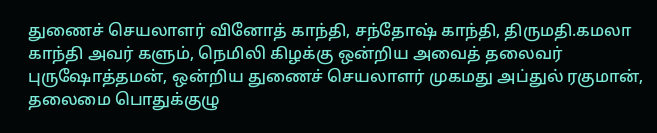துணைச் செயலாளர் வினோத் காந்தி, சந்தோஷ் காந்தி, திருமதி.கமலா காந்தி அவர் களும், நெமிலி கிழக்கு ஒன்றிய அவைத் தலைவர் புருஷோத்தமன், ஒன்றிய துணைச் செயலாளர் முகமது அப்துல் ரகுமான், தலைமை பொதுக்குழு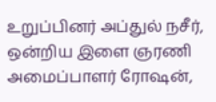உறுப்பினர் அப்துல் நசீர், ஒன்றிய இளை ஞரணி அமைப்பாளர் ரோஷன்,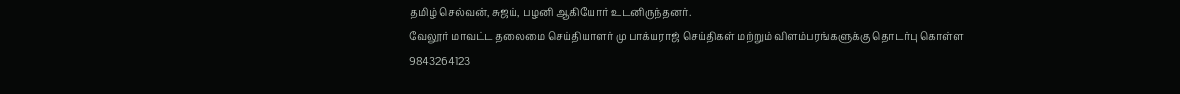தமிழ் செல்வன், சுஜய், பழனி ஆகியோர் உடனிருந்தனர்.
வேலூர் மாவட்ட தலைமை செய்தியாளர் மு பாக்யராஜ் செய்திகள் மற்றும் விளம்பரங்களுக்கு தொடர்பு கொள்ள 9843264123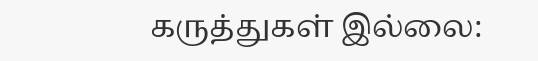கருத்துகள் இல்லை: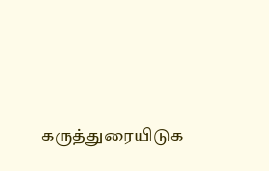கருத்துரையிடுக